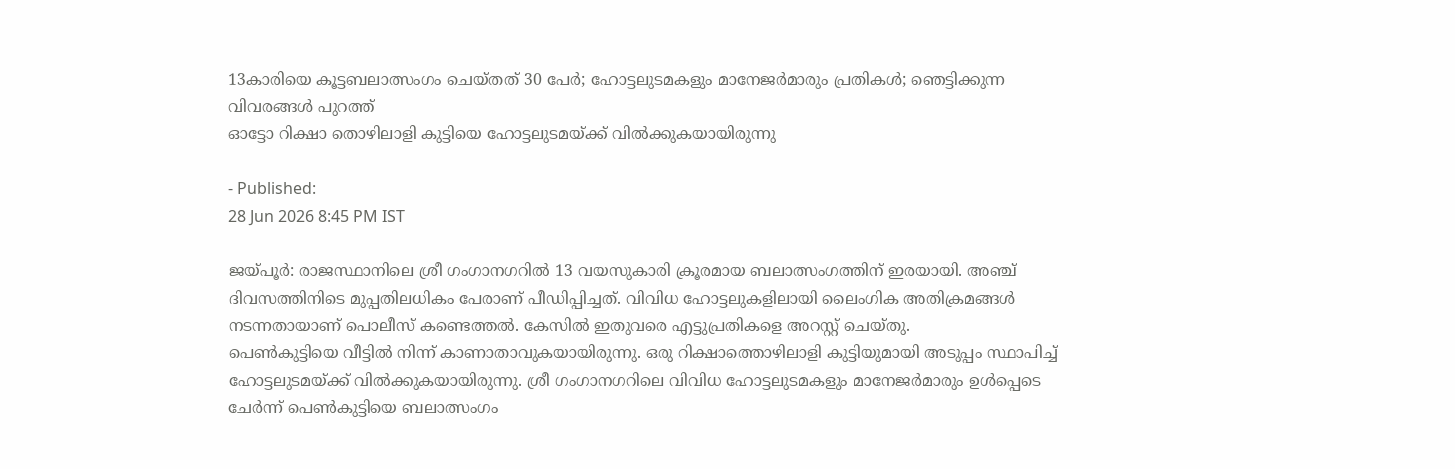13കാരിയെ കൂട്ടബലാത്സംഗം ചെയ്തത് 30 പേർ; ഹോട്ടലുടമകളും മാനേജർമാരും പ്രതികൾ; ഞെട്ടിക്കുന്ന വിവരങ്ങൾ പുറത്ത്
ഓട്ടോ റിക്ഷാ തൊഴിലാളി കുട്ടിയെ ഹോട്ടലുടമയ്ക്ക് വിൽക്കുകയായിരുന്നു

- Published:
28 Jun 2026 8:45 PM IST

ജയ്പൂർ: രാജസ്ഥാനിലെ ശ്രീ ഗംഗാനഗറിൽ 13 വയസുകാരി ക്രൂരമായ ബലാത്സംഗത്തിന് ഇരയായി. അഞ്ച് ദിവസത്തിനിടെ മുപ്പതിലധികം പേരാണ് പീഡിപ്പിച്ചത്. വിവിധ ഹോട്ടലുകളിലായി ലൈംഗിക അതിക്രമങ്ങൾ നടന്നതായാണ് പൊലീസ് കണ്ടെത്തൽ. കേസിൽ ഇതുവരെ എട്ടുപ്രതികളെ അറസ്റ്റ് ചെയ്തു.
പെൺകുട്ടിയെ വീട്ടിൽ നിന്ന് കാണാതാവുകയായിരുന്നു. ഒരു റിക്ഷാത്തൊഴിലാളി കുട്ടിയുമായി അടുപ്പം സ്ഥാപിച്ച് ഹോട്ടലുടമയ്ക്ക് വിൽക്കുകയായിരുന്നു. ശ്രീ ഗംഗാനഗറിലെ വിവിധ ഹോട്ടലുടമകളും മാനേജർമാരും ഉൾപ്പെടെ ചേർന്ന് പെൺകുട്ടിയെ ബലാത്സംഗം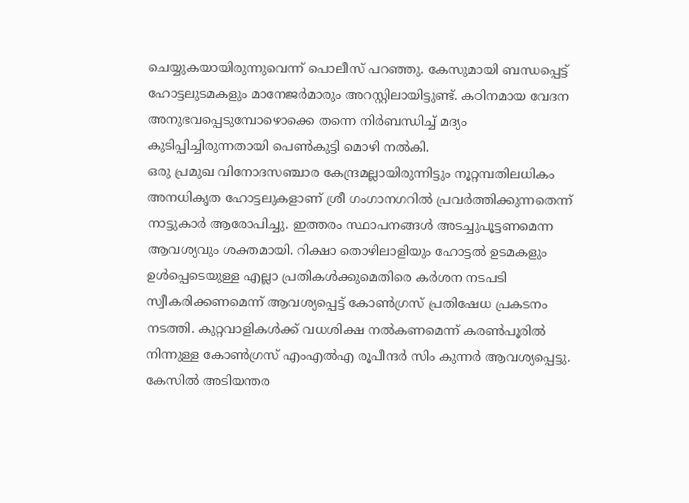ചെയ്യുകയായിരുന്നുവെന്ന് പൊലീസ് പറഞ്ഞു. കേസുമായി ബന്ധപ്പെട്ട് ഹോട്ടലുടമകളും മാനേജർമാരും അറസ്റ്റിലായിട്ടുണ്ട്. കഠിനമായ വേദന അനുഭവപ്പെടുമ്പോഴൊക്കെ തന്നെ നിർബന്ധിച്ച് മദ്യം കുടിപ്പിച്ചിരുന്നതായി പെൺകുട്ടി മൊഴി നൽകി.
ഒരു പ്രമുഖ വിനോദസഞ്ചാര കേന്ദ്രമല്ലായിരുന്നിട്ടും നൂറ്റമ്പതിലധികം അനധികൃത ഹോട്ടലുകളാണ് ശ്രീ ഗംഗാനഗറിൽ പ്രവർത്തിക്കുന്നതെന്ന് നാട്ടുകാർ ആരോപിച്ചു. ഇത്തരം സ്ഥാപനങ്ങൾ അടച്ചുപൂട്ടണമെന്ന ആവശ്യവും ശക്തമായി. റിക്ഷാ തൊഴിലാളിയും ഹോട്ടൽ ഉടമകളും ഉൾപ്പെടെയുള്ള എല്ലാ പ്രതികൾക്കുമെതിരെ കർശന നടപടി സ്വീകരിക്കണമെന്ന് ആവശ്യപ്പെട്ട് കോൺഗ്രസ് പ്രതിഷേധ പ്രകടനം നടത്തി. കുറ്റവാളികൾക്ക് വധശിക്ഷ നൽകണമെന്ന് കരൺപൂരിൽ നിന്നുള്ള കോൺഗ്രസ് എംഎൽഎ രൂപീന്ദർ സിം കുന്നർ ആവശ്യപ്പെട്ടു.
കേസിൽ അടിയന്തര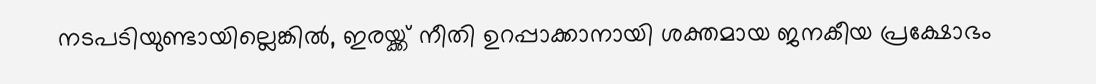നടപടിയുണ്ടായില്ലെങ്കിൽ, ഇരയ്ക്ക് നീതി ഉറപ്പാക്കാനായി ശക്തമായ ജനകീയ പ്രക്ഷോഭം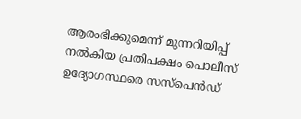ആരംഭിക്കുമെന്ന് മുന്നറിയിപ്പ് നൽകിയ പ്രതിപക്ഷം പൊലീസ് ഉദ്യോഗസ്ഥരെ സസ്പെൻഡ്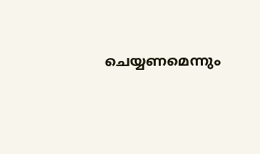ചെയ്യണമെന്നും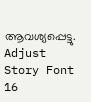ആവശ്യപ്പെട്ടു.
Adjust Story Font
16